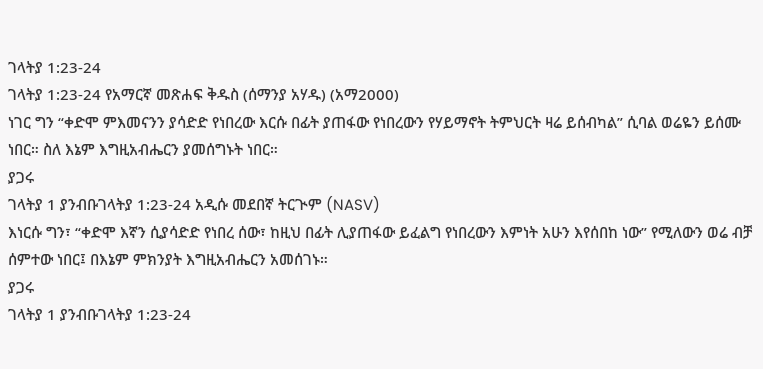ገላትያ 1:23-24
ገላትያ 1:23-24 የአማርኛ መጽሐፍ ቅዱስ (ሰማንያ አሃዱ) (አማ2000)
ነገር ግን “ቀድሞ ምእመናንን ያሳድድ የነበረው እርሱ በፊት ያጠፋው የነበረውን የሃይማኖት ትምህርት ዛሬ ይሰብካል” ሲባል ወሬዬን ይሰሙ ነበር። ስለ እኔም እግዚአብሔርን ያመሰግኑት ነበር።
ያጋሩ
ገላትያ 1 ያንብቡገላትያ 1:23-24 አዲሱ መደበኛ ትርጒም (NASV)
እነርሱ ግን፣ “ቀድሞ እኛን ሲያሳድድ የነበረ ሰው፣ ከዚህ በፊት ሊያጠፋው ይፈልግ የነበረውን እምነት አሁን እየሰበከ ነው” የሚለውን ወሬ ብቻ ሰምተው ነበር፤ በእኔም ምክንያት እግዚአብሔርን አመሰገኑ።
ያጋሩ
ገላትያ 1 ያንብቡገላትያ 1:23-24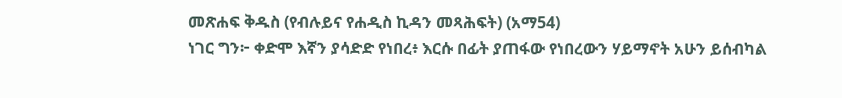መጽሐፍ ቅዱስ (የብሉይና የሐዲስ ኪዳን መጻሕፍት) (አማ54)
ነገር ግን፦ ቀድሞ እኛን ያሳድድ የነበረ፥ እርሱ በፊት ያጠፋው የነበረውን ሃይማኖት አሁን ይሰብካል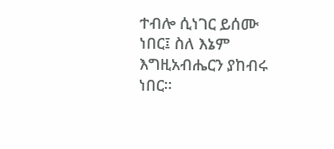ተብሎ ሲነገር ይሰሙ ነበር፤ ስለ እኔም እግዚአብሔርን ያከብሩ ነበር።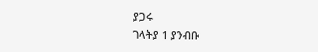ያጋሩ
ገላትያ 1 ያንብቡ